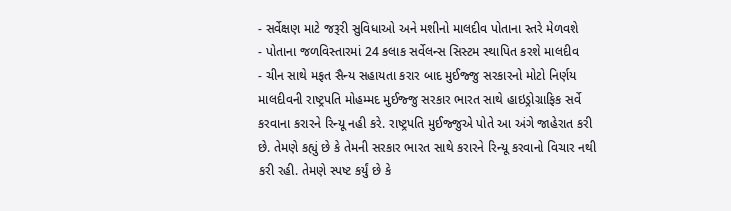- સર્વેક્ષણ માટે જરૂરી સુવિધાઓ અને મશીનો માલદીવ પોતાના સ્તરે મેળવશે
- પોતાના જળવિસ્તારમાં 24 કલાક સર્વેલન્સ સિસ્ટમ સ્થાપિત કરશે માલદીવ
- ચીન સાથે મફત સૈન્ય સહાયતા કરાર બાદ મુઈજ્જુ સરકારનો મોટો નિર્ણય
માલદીવની રાષ્ટ્રપતિ મોહમ્મદ મુઈજ્જુ સરકાર ભારત સાથે હાઇડ્રોગ્રાફિક સર્વે કરવાના કરારને રિન્યૂ નહી કરે. રાષ્ટ્રપતિ મુઈજ્જુએ પોતે આ અંગે જાહેરાત કરી છે. તેમણે કહ્યું છે કે તેમની સરકાર ભારત સાથે કરારને રિન્યૂ કરવાનો વિચાર નથી કરી રહી. તેમણે સ્પષ્ટ કર્યું છે કે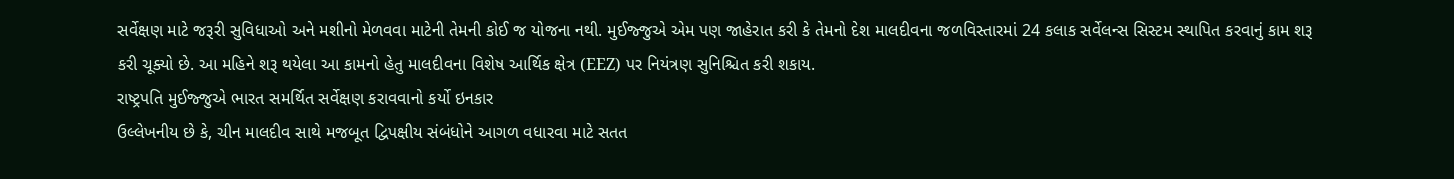સર્વેક્ષણ માટે જરૂરી સુવિધાઓ અને મશીનો મેળવવા માટેની તેમની કોઈ જ યોજના નથી. મુઈજ્જુએ એમ પણ જાહેરાત કરી કે તેમનો દેશ માલદીવના જળવિસ્તારમાં 24 કલાક સર્વેલન્સ સિસ્ટમ સ્થાપિત કરવાનું કામ શરૂ કરી ચૂક્યો છે. આ મહિને શરૂ થયેલા આ કામનો હેતુ માલદીવના વિશેષ આર્થિક ક્ષેત્ર (EEZ) પર નિયંત્રણ સુનિશ્ચિત કરી શકાય.
રાષ્ટ્રપતિ મુઈજ્જુએ ભારત સમર્થિત સર્વેક્ષણ કરાવવાનો કર્યો ઇનકાર
ઉલ્લેખનીય છે કે, ચીન માલદીવ સાથે મજબૂત દ્વિપક્ષીય સંબંધોને આગળ વધારવા માટે સતત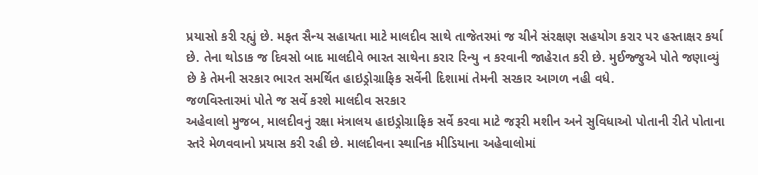પ્રયાસો કરી રહ્યું છે. મફત સૈન્ય સહાયતા માટે માલદીવ સાથે તાજેતરમાં જ ચીને સંરક્ષણ સહયોગ કરાર પર હસ્તાક્ષર કર્યા છે. તેના થોડાક જ દિવસો બાદ માલદીવે ભારત સાથેના કરાર રિન્યુ ન કરવાની જાહેરાત કરી છે. મુઈજ્જુએ પોતે જણાવ્યું છે કે તેમની સરકાર ભારત સમર્થિત હાઇડ્રોગ્રાફિક સર્વેની દિશામાં તેમની સરકાર આગળ નહી વધે.
જળવિસ્તારમાં પોતે જ સર્વે કરશે માલદીવ સરકાર
અહેવાલો મુજબ, માલદીવનું રક્ષા મંત્રાલય હાઇડ્રોગ્રાફિક સર્વે કરવા માટે જરૂરી મશીન અને સુવિધાઓ પોતાની રીતે પોતાના સ્તરે મેળવવાનો પ્રયાસ કરી રહી છે. માલદીવના સ્થાનિક મીડિયાના અહેવાલોમાં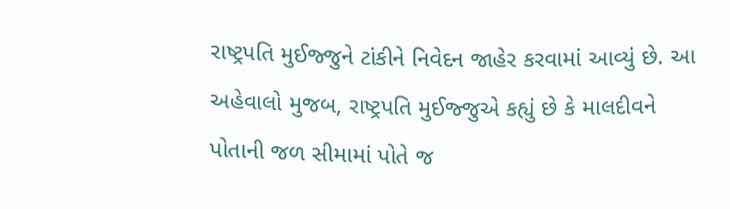રાષ્ટ્રપતિ મુઈજ્જુને ટાંકીને નિવેદન જાહેર કરવામાં આવ્યું છે. આ અહેવાલો મુજબ, રાષ્ટ્રપતિ મુઈજ્જુએ કહ્યું છે કે માલદીવને પોતાની જળ સીમામાં પોતે જ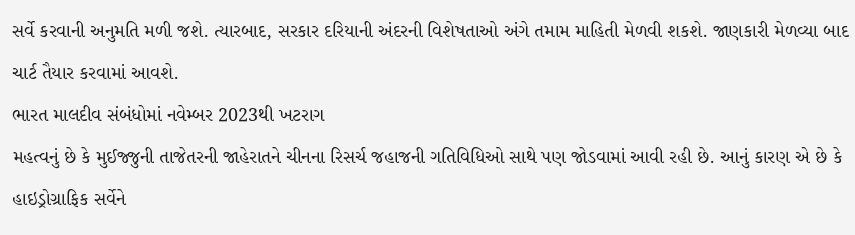સર્વે કરવાની અનુમતિ મળી જશે. ત્યારબાદ, સરકાર દરિયાની અંદરની વિશેષતાઓ અંગે તમામ માહિતી મેળવી શકશે. જાણકારી મેળવ્યા બાદ ચાર્ટ તૈયાર કરવામાં આવશે.
ભારત માલદીવ સંબંધોમાં નવેમ્બર 2023થી ખટરાગ
મહત્વનું છે કે મુઈજ્જુની તાજેતરની જાહેરાતને ચીનના રિસર્ચ જહાજની ગતિવિધિઓ સાથે પણ જોડવામાં આવી રહી છે. આનું કારણ એ છે કે હાઇડ્રોગ્રાફિક સર્વેને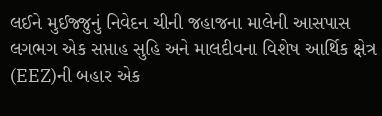લઈને મુઈજ્જુનું નિવેદન ચીની જહાજના માલેની આસપાસ લગભગ એક સપ્તાહ સુહિ અને માલદીવના વિશેષ આર્થિક ક્ષેત્ર (EEZ)ની બહાર એક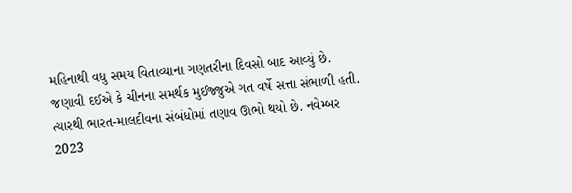મહિનાથી વધુ સમય વિતાવ્યાના ગણતરીના દિવસો બાદ આવ્યું છે.
જણાવી દઈએ કે ચીનના સમર્થક મુઈજ્જુએ ગત વર્ષે સત્તા સંભાળી હતી. ત્યારથી ભારત-માલદીવના સંબંધોમાં તણાવ ઊભો થયો છે. નવેમ્બર 2023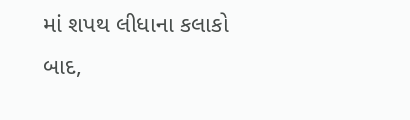માં શપથ લીધાના કલાકો બાદ,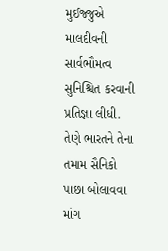મુઈજ્જુએ માલદીવની સાર્વભૌમત્વ સુનિશ્ચિત કરવાની પ્રતિજ્ઞા લીધી. તેણે ભારતને તેના તમામ સૈનિકો પાછા બોલાવવા માંગ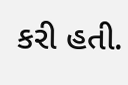કરી હતી.